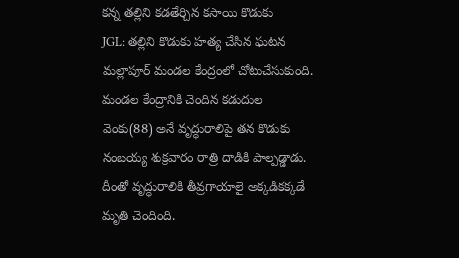కన్న తల్లిని కడతేర్చిన కసాయి కొడుకు
JGL: తల్లిని కొడుకు హత్య చేసిన ఘటన మల్లాపూర్ మండల కేంద్రంలో చోటుచేసుకుంది. మండల కేంద్రానికి చెందిన కడుదుల వెంకు(88) అనే వృద్ధురాలిపై తన కొడుకు నంబయ్య శుక్రవారం రాత్రి దాడికి పాల్పడ్డాడు. దీంతో వృద్ధురాలికి తీవ్రగాయాలై అక్కడికక్కడే మృతి చెందింది.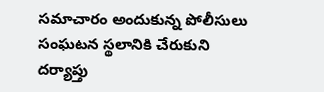సమాచారం అందుకున్న పోలీసులు సంఘటన స్థలానికి చేరుకుని దర్యాప్తు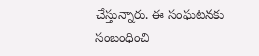చేస్తున్నారు. ఈ సంఘటనకు సంబంధించి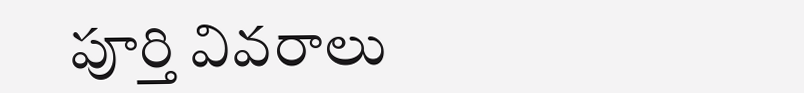పూర్తి వివరాలు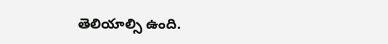తెలియాల్సి ఉంది.